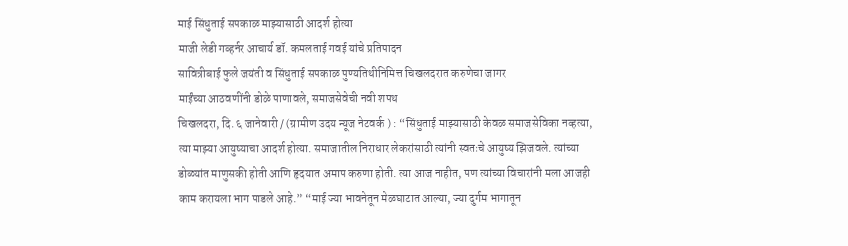माई सिंधुताई सपकाळ माझ्यासाठी आदर्श होत्या
माजी लेडी गव्हर्नर आचार्य डॉ. कमलताई गवई यांचे प्रतिपादन
सावित्रीबाई फुले जयंती व सिंधुताई सपकाळ पुण्यतिथीनिमित्त चिखलदरात करुणेचा जागर
माईंच्या आठवणींनी डोळे पाणावले, समाजसेवेची नवी शपथ
चिखलदरा, दि. ६ जानेवारी / (ग्रामीण उदय न्यूज नेटवर्क ) : “सिंधुताई माझ्यासाठी केवळ समाजसेविका नव्हत्या, त्या माझ्या आयुष्याचा आदर्श होत्या. समाजातील निराधार लेकरांसाठी त्यांनी स्वतःचे आयुष्य झिजवले. त्यांच्या डोळ्यांत माणुसकी होती आणि हृदयात अमाप करुणा होती. त्या आज नाहीत, पण त्यांच्या विचारांनी मला आजही काम करायला भाग पाडले आहे.” “माई ज्या भावनेतून मेळघाटात आल्या, ज्या दुर्गम भागातून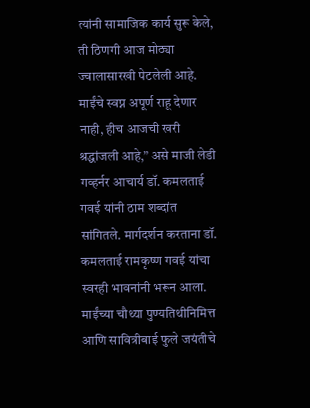त्यांनी सामाजिक कार्य सुरू केले, ती ठिणगी आज मोठ्या ज्वालासारखी पेटलेली आहे. माईंचे स्वप्न अपूर्ण राहू देणार नाही, हीच आजची खरी श्रद्धांजली आहे,” असे माजी लेडी गव्हर्नर आचार्य डॉ. कमलताई गवई यांनी ठाम शब्दांत सांगितले. मार्गदर्शन करताना डॉ. कमलताई रामकृष्ण गवई यांचा स्वरही भावनांनी भरून आला.
माईंच्या चौथ्या पुण्यतिथीनिमित्त आणि सावित्रीबाई फुले जयंतीचे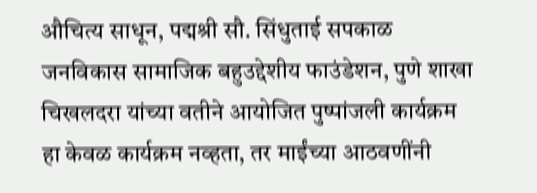औचित्य साधून, पद्मश्री सौ. सिंधुताई सपकाळ जनविकास सामाजिक बहुउद्देशीय फाउंडेशन, पुणे शाखा चिखलदरा यांच्या वतीने आयोजित पुष्पांजली कार्यक्रम हा केवळ कार्यक्रम नव्हता, तर माईंच्या आठवणींनी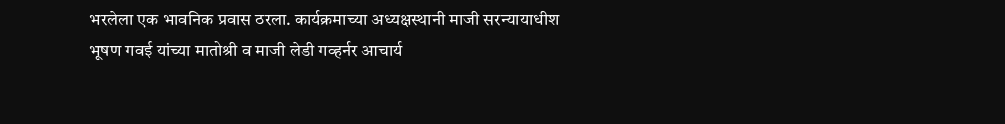भरलेला एक भावनिक प्रवास ठरला. कार्यक्रमाच्या अध्यक्षस्थानी माजी सरन्यायाधीश भूषण गवई यांच्या मातोश्री व माजी लेडी गव्हर्नर आचार्य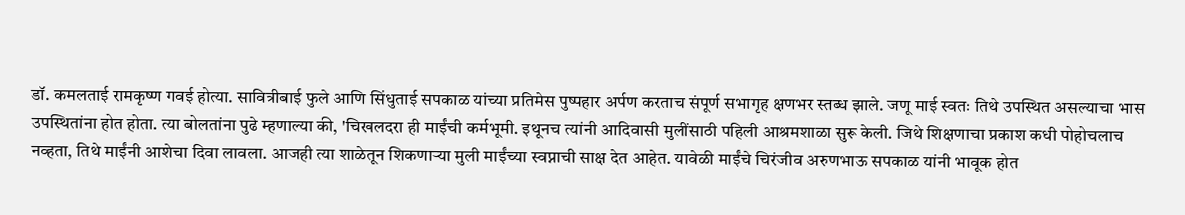डॉ. कमलताई रामकृष्ण गवई होत्या. सावित्रीबाई फुले आणि सिंधुताई सपकाळ यांच्या प्रतिमेस पुष्पहार अर्पण करताच संपूर्ण सभागृह क्षणभर स्तब्ध झाले. जणू माई स्वतः तिथे उपस्थित असल्याचा भास उपस्थितांना होत होता. त्या बोलतांना पुढे म्हणाल्या की, 'चिखलदरा ही माईंची कर्मभूमी. इथूनच त्यांनी आदिवासी मुलींसाठी पहिली आश्रमशाळा सुरू केली. जिथे शिक्षणाचा प्रकाश कधी पोहोचलाच नव्हता, तिथे माईंनी आशेचा दिवा लावला. आजही त्या शाळेतून शिकणाऱ्या मुली माईंच्या स्वप्नाची साक्ष देत आहेत. यावेळी माईंचे चिरंजीव अरुणभाऊ सपकाळ यांनी भावूक होत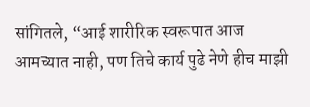सांगितले, “आई शारीरिक स्वरूपात आज आमच्यात नाही, पण तिचे कार्य पुढे नेणे हीच माझी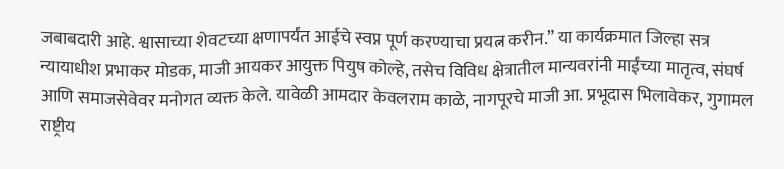जबाबदारी आहे. श्वासाच्या शेवटच्या क्षणापर्यंत आईचे स्वप्न पूर्ण करण्याचा प्रयत्न करीन.” या कार्यक्रमात जिल्हा सत्र न्यायाधीश प्रभाकर मोडक, माजी आयकर आयुक्त पियुष कोल्हे, तसेच विविध क्षेत्रातील मान्यवरांनी माईंच्या मातृत्व, संघर्ष आणि समाजसेवेवर मनोगत व्यक्त केले. यावेळी आमदार केवलराम काळे, नागपूरचे माजी आ. प्रभूदास भिलावेकर, गुगामल राष्ट्रीय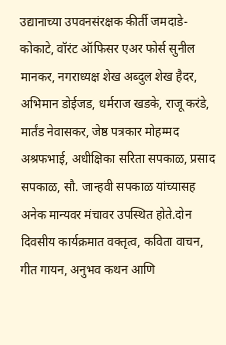उद्यानाच्या उपवनसंरक्षक कीर्ती जमदाडे-कोकाटे, वॉरंट ऑफिसर एअर फोर्स सुनील मानकर, नगराध्यक्ष शेख अब्दुल शेख हैदर, अभिमान डोईजड, धर्मराज खडके, राजू करंडे, मार्तंड नेवासकर, जेष्ठ पत्रकार मोहम्मद अश्रफभाई, अधीक्षिका सरिता सपकाळ, प्रसाद सपकाळ, सौ. जान्हवी सपकाळ यांच्यासह अनेक मान्यवर मंचावर उपस्थित होते.दोन दिवसीय कार्यक्रमात वक्तृत्व, कविता वाचन, गीत गायन, अनुभव कथन आणि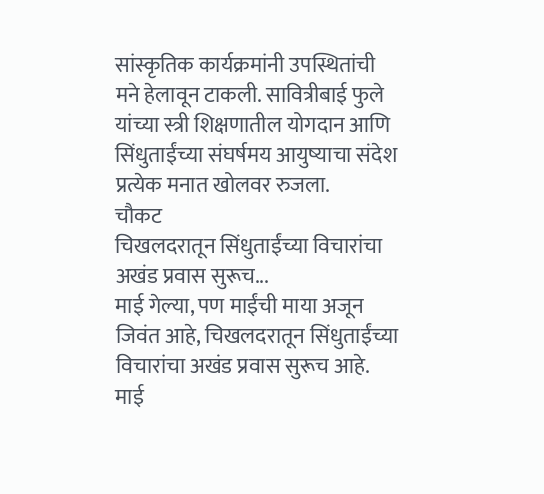सांस्कृतिक कार्यक्रमांनी उपस्थितांची मने हेलावून टाकली. सावित्रीबाई फुले यांच्या स्त्री शिक्षणातील योगदान आणि सिंधुताईंच्या संघर्षमय आयुष्याचा संदेश प्रत्येक मनात खोलवर रुजला.
चौकट
चिखलदरातून सिंधुताईंच्या विचारांचा अखंड प्रवास सुरूच...
माई गेल्या, पण माईंची माया अजून जिवंत आहे, चिखलदरातून सिंधुताईंच्या विचारांचा अखंड प्रवास सुरूच आहे. माई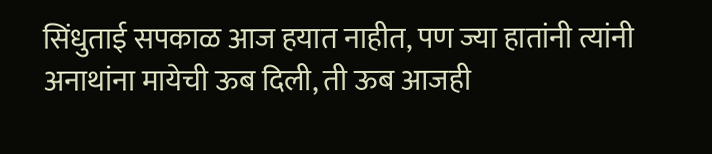सिंधुताई सपकाळ आज हयात नाहीत, पण ज्या हातांनी त्यांनी अनाथांना मायेची ऊब दिली, ती ऊब आजही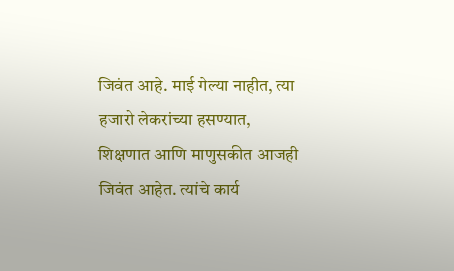जिवंत आहे. माई गेल्या नाहीत, त्या हजारो लेकरांच्या हसण्यात, शिक्षणात आणि माणुसकीत आजही जिवंत आहेत. त्यांचे कार्य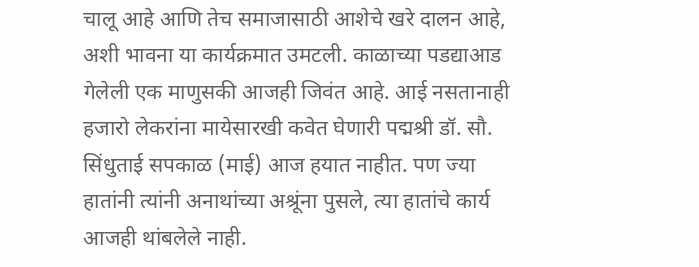चालू आहे आणि तेच समाजासाठी आशेचे खरे दालन आहे, अशी भावना या कार्यक्रमात उमटली. काळाच्या पडद्याआड गेलेली एक माणुसकी आजही जिवंत आहे. आई नसतानाही हजारो लेकरांना मायेसारखी कवेत घेणारी पद्मश्री डॉ. सौ. सिंधुताई सपकाळ (माई) आज हयात नाहीत. पण ज्या हातांनी त्यांनी अनाथांच्या अश्रूंना पुसले, त्या हातांचे कार्य आजही थांबलेले नाही.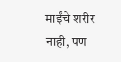माईंचे शरीर नाही, पण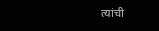त्यांची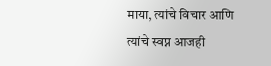माया, त्यांचे विचार आणि त्यांचे स्वप्न आजही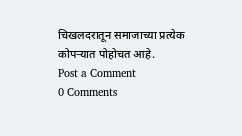चिखलदरातून समाजाच्या प्रत्येक कोपऱ्यात पोहोचत आहे.
Post a Comment
0 Comments